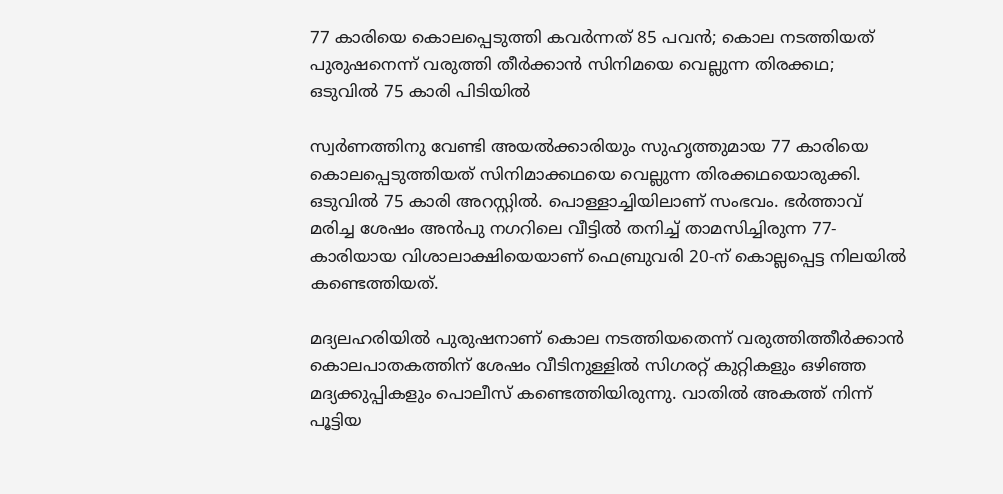77 കാരിയെ കൊലപ്പെടുത്തി കവർന്നത് 85 പവൻ; കൊല നടത്തിയത് പുരുഷനെന്ന് വരുത്തി തീർക്കാൻ സിനിമയെ വെല്ലുന്ന തിരക്കഥ; ഒടുവിൽ 75 കാരി പിടിയിൽ

സ്വർണത്തിനു വേണ്ടി അയൽക്കാരിയും സുഹൃത്തുമായ 77 കാരിയെ കൊലപ്പെടുത്തിയത് സിനിമാക്കഥയെ വെല്ലുന്ന തിരക്കഥയൊരുക്കി. ഒടുവിൽ 75 കാരി അറസ്റ്റിൽ. പൊള്ളാച്ചിയിലാണ് സംഭവം. ഭർത്താവ് മരിച്ച ശേഷം അൻപു നഗറിലെ വീട്ടിൽ തനിച്ച് താമസിച്ചിരുന്ന 77-കാരിയായ വിശാലാക്ഷിയെയാണ് ഫെബ്രുവരി 20-ന് കൊല്ലപ്പെട്ട നിലയിൽ കണ്ടെത്തിയത്.

മദ്യലഹരിയിൽ പുരുഷനാണ് കൊല നടത്തിയതെന്ന് വരുത്തിത്തീർക്കാൻ കൊലപാതകത്തിന് ശേഷം വീടിനുള്ളിൽ സിഗരറ്റ് കുറ്റികളും ഒഴിഞ്ഞ മദ്യക്കുപ്പികളും പൊലീസ് കണ്ടെത്തിയിരുന്നു. വാതിൽ അകത്ത് നിന്ന് പൂട്ടിയ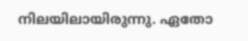നിലയിലായിരുന്നു. ഏതോ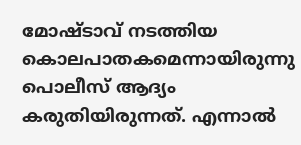മോഷ്ടാവ് നടത്തിയ കൊലപാതകമെന്നായിരുന്നു പൊലീസ് ആദ്യം കരുതിയിരുന്നത്. എന്നാൽ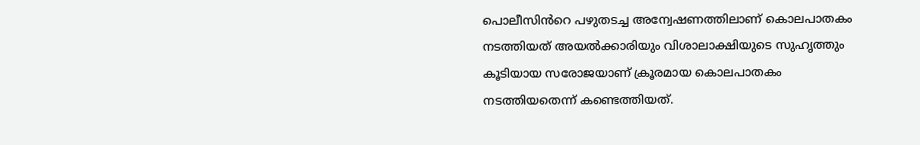പൊലീസിൻറെ പഴുതടച്ച അന്വേഷണത്തിലാണ് കൊലപാതകം നടത്തിയത് അയൽക്കാരിയും വിശാലാക്ഷിയുടെ സുഹൃത്തും കൂടിയായ സരോജയാണ് ക്രൂരമായ കൊലപാതകം നടത്തിയതെന്ന് കണ്ടെത്തിയത്.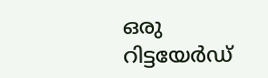ഒരു റിട്ടയേർഡ്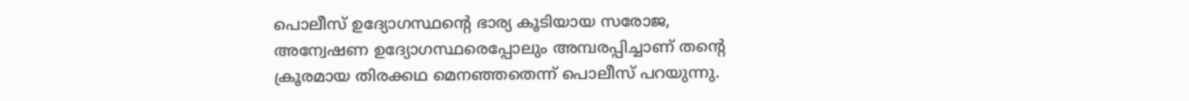പൊലീസ് ഉദ്യോഗസ്ഥന്റെ ഭാര്യ കൂടിയായ സരോജ, അന്വേഷണ ഉദ്യോഗസ്ഥരെപ്പോലും അമ്പരപ്പിച്ചാണ് തന്റെ ക്രൂരമായ തിരക്കഥ മെനഞ്ഞതെന്ന് പൊലീസ് പറയുന്നു.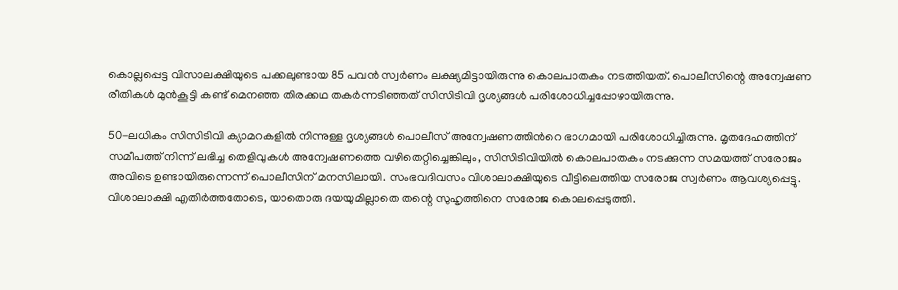കൊല്ലപ്പെട്ട വിസാലക്ഷിയുടെ പക്കലുണ്ടായ 85 പവൻ സ്വർണം ലക്ഷ്യമിട്ടായിരുന്നു കൊലപാതകം നടത്തിയത്. പൊലീസിന്റെ അന്വേഷണ രീതികൾ മുൻകൂട്ടി കണ്ട് മെനഞ്ഞ തിരക്കഥ തകർന്നടിഞ്ഞത് സിസിടിവി ദൃശ്യങ്ങൾ പരിശോധിച്ചപ്പോഴായിരുന്നു.

50-ലധികം സിസിടിവി ക്യാമറകളിൽ നിന്നുള്ള ദൃശ്യങ്ങൾ പൊലീസ് അന്വേഷണത്തിൻറെ ഭാഗമായി പരിശോധിച്ചിരുന്നു. മൃതദേഹത്തിന് സമീപത്ത് നിന്ന് ലഭിച്ച തെളിവുകൾ അന്വേഷണത്തെ വഴിതെറ്റിച്ചെങ്കിലും, സിസിടിവിയിൽ കൊലപാതകം നടക്കുന്ന സമയത്ത് സരോജം അവിടെ ഉണ്ടായിരുന്നെന്ന് പൊലീസിന് മനസിലായി. സംഭവദിവസം വിശാലാക്ഷിയുടെ വീട്ടിലെത്തിയ സരോജ സ്വർണം ആവശ്യപ്പെട്ടു. വിശാലാക്ഷി എതിർത്തതോടെ, യാതൊരു ദയയുമില്ലാതെ തന്റെ സുഹൃത്തിനെ സരോജ കൊലപ്പെടുത്തി.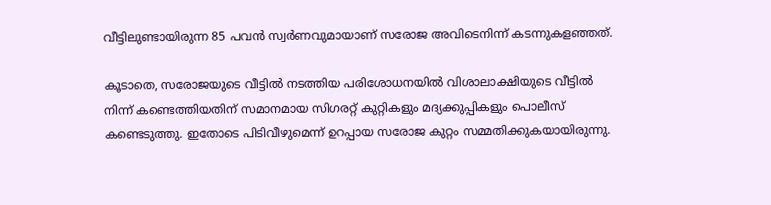വീട്ടിലുണ്ടായിരുന്ന 85 പവൻ സ്വർണവുമായാണ് സരോജ അവിടെനിന്ന് കടന്നുകളഞ്ഞത്.

കൂടാതെ, സരോജയുടെ വീട്ടിൽ നടത്തിയ പരിശോധനയിൽ വിശാലാക്ഷിയുടെ വീട്ടിൽ നിന്ന് കണ്ടെത്തിയതിന് സമാനമായ സിഗരറ്റ് കുറ്റികളും മദ്യക്കുപ്പികളും പൊലീസ് കണ്ടെടുത്തു. ഇതോടെ പിടിവീഴുമെന്ന് ഉറപ്പായ സരോജ കുറ്റം സമ്മതിക്കുകയായിരുന്നു.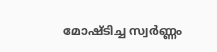മോഷ്ടിച്ച സ്വർണ്ണം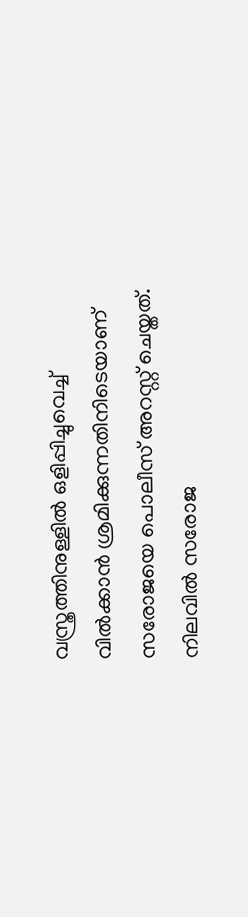വസ്ത്രത്തിനുള്ളിൽ ഒളിപ്പിച്ചുവെച്ച് വിൽക്കാൻ ശ്രമിക്കുന്നതിനിടെയാണ് സരോജയെ പൊലീസ് അറസ്റ്റ് ചെയ്തത്. നിലവിൽ സരോജ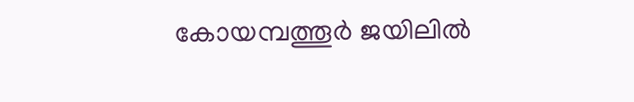കോയമ്പത്തൂർ ജയിലിൽ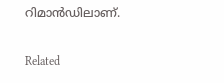റിമാൻഡിലാണ്.

Related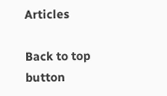Articles

Back to top button